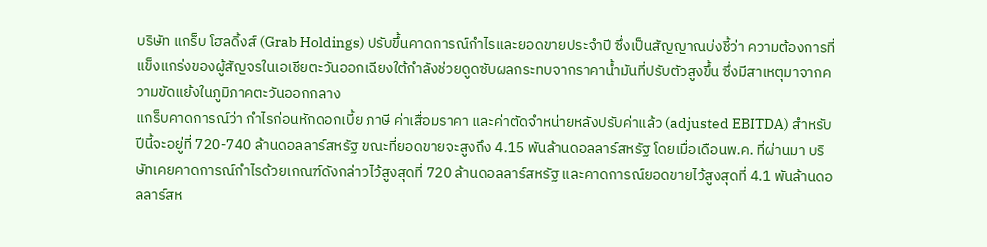บริษัท แกร็บ โฮลดิ้งส์ (Grab Holdings) ปรับขึ้นคาดการณ์กำไรและยอดขายประจำปี ซึ่งเป็นสัญญาณบ่งชี้ว่า ความต้องการที่แข็งแกร่งของผู้สัญจรในเอเชียตะวันออกเฉียงใต้กำลังช่วยดูดซับผลกระทบจากราคาน้ำมันที่ปรับตัวสูงขึ้น ซึ่งมีสาเหตุมาจากความขัดแย้งในภูมิภาคตะวันออกกลาง
แกร็บคาดการณ์ว่า กำไรก่อนหักดอกเบี้ย ภาษี ค่าเสื่อมราคา และค่าตัดจำหน่ายหลังปรับค่าแล้ว (adjusted EBITDA) สำหรับปีนี้จะอยู่ที่ 720-740 ล้านดอลลาร์สหรัฐ ขณะที่ยอดขายจะสูงถึง 4.15 พันล้านดอลลาร์สหรัฐ โดยเมื่อเดือนพ.ค. ที่ผ่านมา บริษัทเคยคาดการณ์กำไรด้วยเกณฑ์ดังกล่าวไว้สูงสุดที่ 720 ล้านดอลลาร์สหรัฐ และคาดการณ์ยอดขายไว้สูงสุดที่ 4.1 พันล้านดอลลาร์สห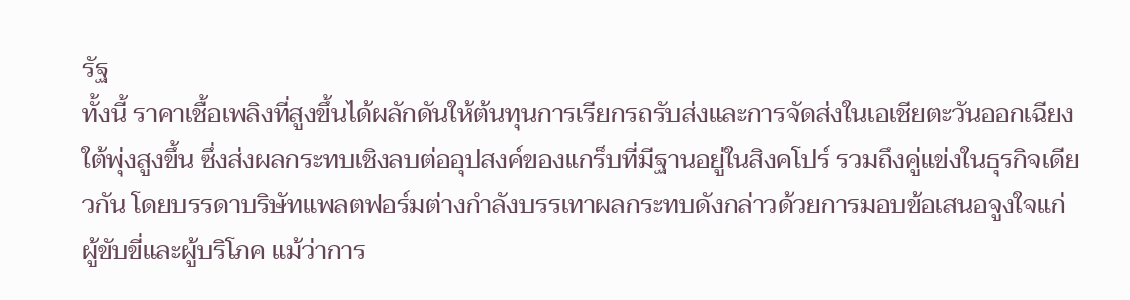รัฐ
ทั้งนี้ ราคาเชื้อเพลิงที่สูงขึ้นได้ผลักดันให้ต้นทุนการเรียกรถรับส่งและการจัดส่งในเอเชียตะวันออกเฉียงใต้พุ่งสูงขึ้น ซึ่งส่งผลกระทบเชิงลบต่ออุปสงค์ของแกร็บที่มีฐานอยู่ในสิงคโปร์ รวมถึงคู่แข่งในธุรกิจเดียวกัน โดยบรรดาบริษัทแพลตฟอร์มต่างกำลังบรรเทาผลกระทบดังกล่าวด้วยการมอบข้อเสนอจูงใจแก่ผู้ขับขี่และผู้บริโภค แม้ว่าการ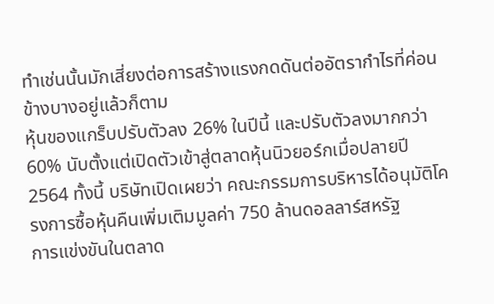ทำเช่นนั้นมักเสี่ยงต่อการสร้างแรงกดดันต่ออัตรากำไรที่ค่อนข้างบางอยู่แล้วก็ตาม
หุ้นของแกร็บปรับตัวลง 26% ในปีนี้ และปรับตัวลงมากกว่า 60% นับตั้งแต่เปิดตัวเข้าสู่ตลาดหุ้นนิวยอร์กเมื่อปลายปี 2564 ทั้งนี้ บริษัทเปิดเผยว่า คณะกรรมการบริหารได้อนุมัติโครงการซื้อหุ้นคืนเพิ่มเติมมูลค่า 750 ล้านดอลลาร์สหรัฐ
การแข่งขันในตลาด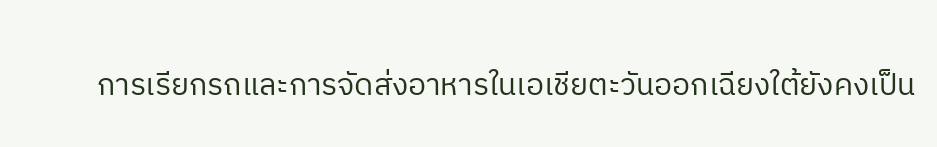การเรียกรถและการจัดส่งอาหารในเอเชียตะวันออกเฉียงใต้ยังคงเป็น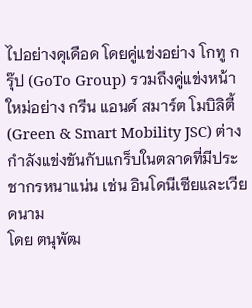ไปอย่างดุเดือด โดยคู่แข่งอย่าง โกทู กรุ๊ป (GoTo Group) รวมถึงคู่แข่งหน้าใหม่อย่าง กรีน แอนด์ สมาร์ต โมบิลิตี้ (Green & Smart Mobility JSC) ต่างกำลังแข่งขันกับแกร็บในตลาดที่มีประชากรหนาแน่น เช่น อินโดนีเซียและเวียดนาม
โดย ตนุพัฒ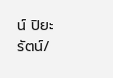น์ ปิยะรัตน์/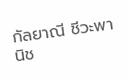กัลยาณี ชีวะพานิช